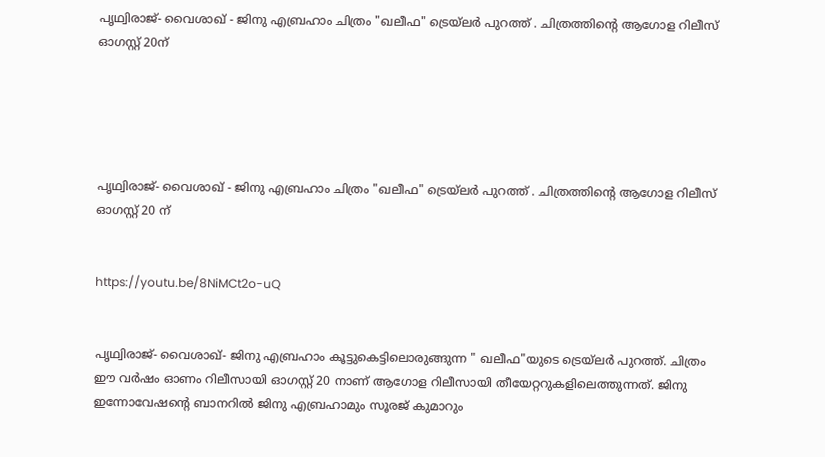പൃഥ്വിരാജ്- വൈശാഖ് - ജിനു എബ്രഹാം ചിത്രം "ഖലീഫ" ട്രെയ്‌ലർ പുറത്ത് . ചിത്രത്തിന്റെ ആഗോള റിലീസ് ഓഗസ്റ്റ് 20ന്





പൃഥ്വിരാജ്- വൈശാഖ് - ജിനു എബ്രഹാം ചിത്രം "ഖലീഫ" ട്രെയ്‌ലർ പുറത്ത് . ചിത്രത്തിന്റെ ആഗോള റിലീസ് ഓഗസ്റ്റ് 20 ന്


https://youtu.be/8NiMCt2o-uQ


പൃഥ്വിരാജ്- വൈശാഖ്- ജിനു എബ്രഹാം കൂട്ടുകെട്ടിലൊരുങ്ങുന്ന " ഖലീഫ"യുടെ ട്രെയ്‌ലർ പുറത്ത്. ചിത്രം ഈ വർഷം ഓണം റിലീസായി ഓഗസ്റ്റ് 20 നാണ് ആഗോള റിലീസായി തീയേറ്ററുകളിലെത്തുന്നത്. ജിനു ഇന്നോവേഷൻ്റെ ബാനറിൽ ജിനു എബ്രഹാമും സൂരജ് കുമാറും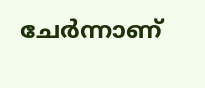ചേർന്നാണ്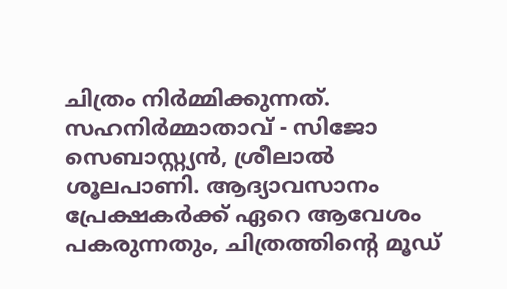ചിത്രം നിർമ്മിക്കുന്നത്. സഹനിർമ്മാതാവ് - സിജോ സെബാസ്റ്റ്യൻ, ശ്രീലാൽ ശൂലപാണി. ആദ്യാവസാനം പ്രേക്ഷകർക്ക് ഏറെ ആവേശം പകരുന്നതും, ചിത്രത്തിന്റെ മൂഡ്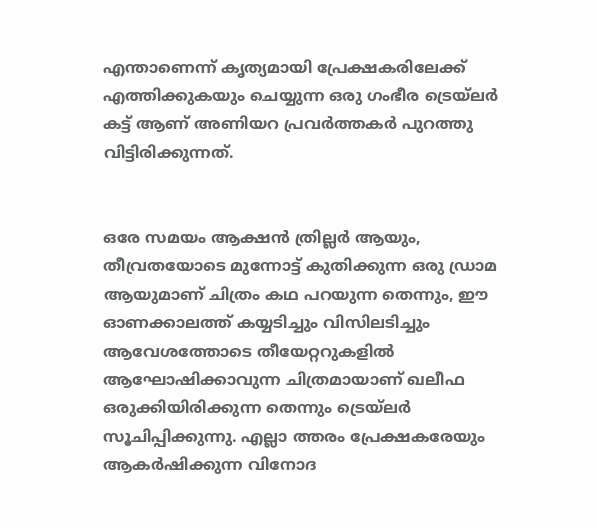എന്താണെന്ന് കൃത്യമായി പ്രേക്ഷകരിലേക്ക് എത്തിക്കുകയും ചെയ്യുന്ന ഒരു ഗംഭീര ട്രെയ്‌ലർ കട്ട് ആണ് അണിയറ പ്രവർത്തകർ പുറത്തു വിട്ടിരിക്കുന്നത്.


ഒരേ സമയം ആക്ഷൻ ത്രില്ലർ ആയും, തീവ്രതയോടെ മുന്നോട്ട് കുതിക്കുന്ന ഒരു ഡ്രാമ ആയുമാണ് ചിത്രം കഥ പറയുന്ന തെന്നും, ഈ ഓണക്കാലത്ത് കയ്യടിച്ചും വിസിലടിച്ചും ആവേശത്തോടെ തീയേറ്ററുകളിൽ ആഘോഷിക്കാവുന്ന ചിത്രമായാണ് ഖലീഫ ഒരുക്കിയിരിക്കുന്ന തെന്നും ട്രെയ്‌ലർ സൂചിപ്പിക്കുന്നു. എല്ലാ ത്തരം പ്രേക്ഷകരേയും ആകർഷിക്കുന്ന വിനോദ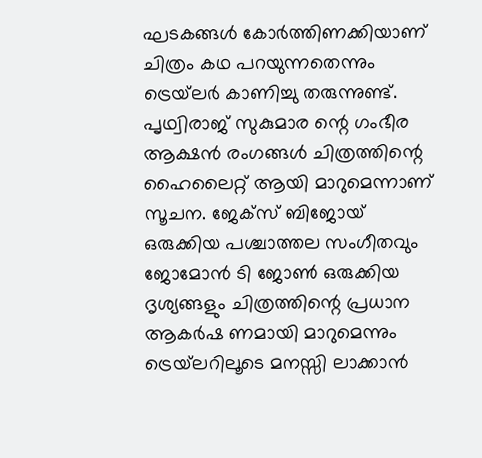ഘടകങ്ങൾ കോർത്തിണക്കിയാണ് ചിത്രം കഥ പറയുന്നതെന്നും ട്രെയ്‌ലർ കാണിച്ചു തരുന്നുണ്ട്. പൃഥ്വിരാജ് സുകുമാര ന്റെ ഗംഭീര ആക്ഷൻ രംഗങ്ങൾ ചിത്രത്തിന്റെ ഹൈലൈറ്റ് ആയി മാറുമെന്നാണ് സൂചന. ജേക്സ് ബിജോയ് ഒരുക്കിയ പശ്ചാത്തല സംഗീതവും ജോമോൻ ടി ജോൺ ഒരുക്കിയ ദൃശ്യങ്ങളും ചിത്രത്തിന്റെ പ്രധാന ആകർഷ ണമായി മാറുമെന്നും ട്രെയ്‌ലറിലൂടെ മനസ്സി ലാക്കാൻ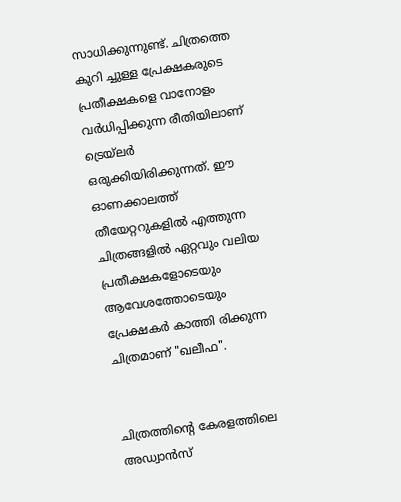സാധിക്കുന്നുണ്ട്. ചിത്രത്തെ കുറി ച്ചുള്ള പ്രേക്ഷകരുടെ പ്രതീക്ഷകളെ വാനോളം വർധിപ്പിക്കുന്ന രീതിയിലാണ് ട്രെയ്‌ലർ ഒരുക്കിയിരിക്കുന്നത്. ഈ ഓണക്കാലത്ത് തീയേറ്ററുകളിൽ എത്തുന്ന ചിത്രങ്ങളിൽ ഏറ്റവും വലിയ പ്രതീക്ഷകളോടെയും ആവേശത്തോടെയും പ്രേക്ഷകർ കാത്തി രിക്കുന്ന ചിത്രമാണ് "ഖലീഫ".


ചിത്രത്തിന്റെ കേരളത്തിലെ അഡ്വാൻസ്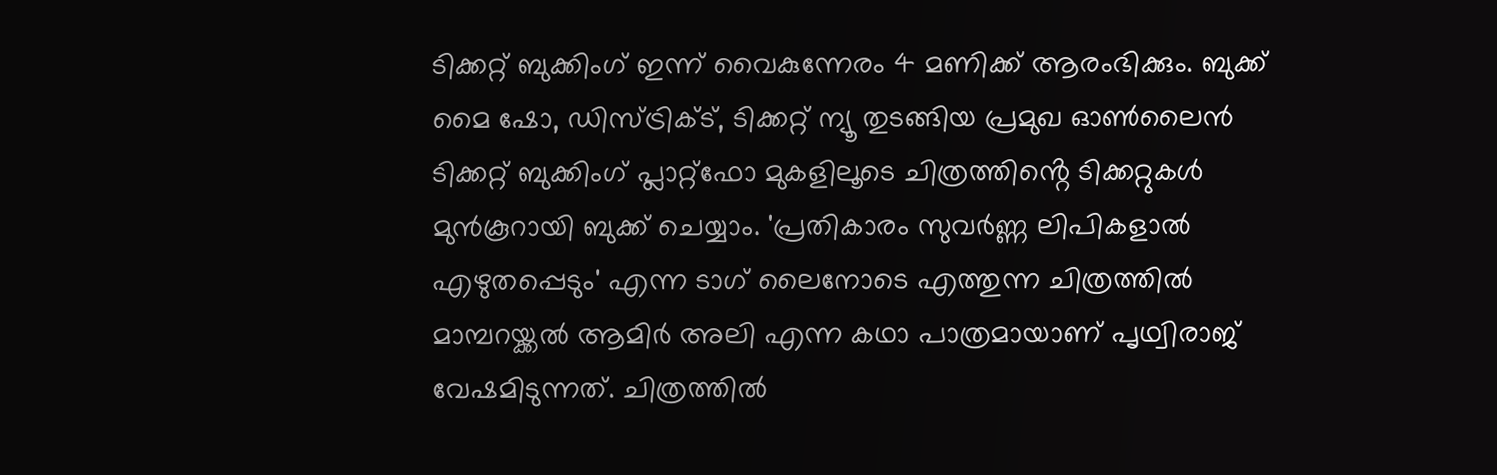ടിക്കറ്റ് ബുക്കിംഗ് ഇന്ന് വൈകുന്നേരം 4 മണിക്ക് ആരംഭിക്കും. ബുക്ക് മൈ ഷോ, ഡിസ്ട്രിക്ട്, ടിക്കറ്റ് ന്യൂ തുടങ്ങിയ പ്രമുഖ ഓൺലൈൻ ടിക്കറ്റ് ബുക്കിംഗ് പ്ലാറ്റ്‌ഫോ മുകളിലൂടെ ചിത്രത്തിൻ്റെ ടിക്കറ്റുകൾ മുൻകൂറായി ബുക്ക് ചെയ്യാം. 'പ്രതികാരം സുവർണ്ണ ലിപികളാൽ എഴുതപ്പെടും' എന്ന ടാഗ് ലൈനോടെ എത്തുന്ന ചിത്രത്തിൽ മാമ്പറയ്ക്കൽ ആമിർ അലി എന്ന കഥാ പാത്രമായാണ് പൃഥ്വിരാജ് വേഷമിടുന്നത്. ചിത്രത്തിൽ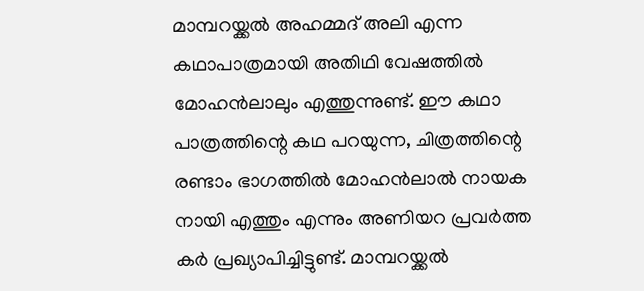മാമ്പറയ്ക്കൽ അഹമ്മദ് അലി എന്ന കഥാപാത്രമായി അതിഥി വേഷത്തിൽ മോഹൻലാലും എത്തുന്നുണ്ട്. ഈ കഥാ പാത്രത്തിന്റെ കഥ പറയുന്ന, ചിത്രത്തിന്റെ രണ്ടാം ഭാഗത്തിൽ മോഹൻലാൽ നായക നായി എത്തും എന്നും അണിയറ പ്രവർത്ത കർ പ്രഖ്യാപിച്ചിട്ടുണ്ട്. മാമ്പറയ്ക്കൽ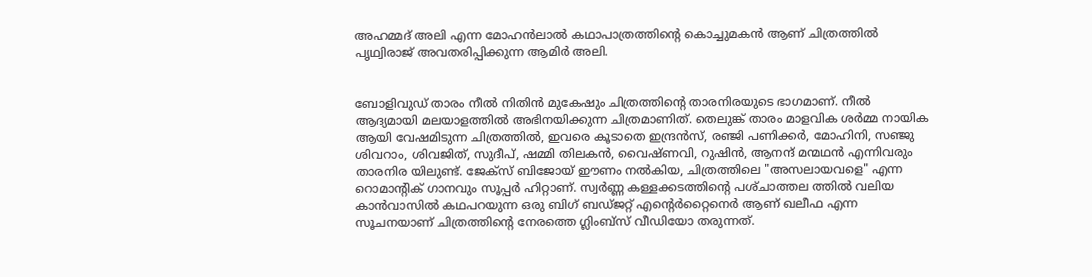അഹമ്മദ് അലി എന്ന മോഹൻലാൽ കഥാപാത്രത്തിന്റെ കൊച്ചുമകൻ ആണ് ചിത്രത്തിൽ പൃഥ്വിരാജ് അവതരിപ്പിക്കുന്ന ആമിർ അലി.


ബോളിവുഡ് താരം നീൽ നിതിൻ മുകേഷും ചിത്രത്തിന്റെ താരനിരയുടെ ഭാഗമാണ്. നീൽ ആദ്യമായി മലയാളത്തിൽ അഭിനയിക്കുന്ന ചിത്രമാണിത്. തെലുങ്ക് താരം മാളവിക ശർമ്മ നായിക ആയി വേഷമിടുന്ന ചിത്രത്തിൽ, ഇവരെ കൂടാതെ ഇന്ദ്രൻസ്, രഞ്ജി പണിക്കർ, മോഹിനി, സഞ്ജു ശിവറാം, ശിവജിത്, സുദീപ്, ഷമ്മി തിലകൻ, വൈഷ്ണവി, റുഷിൻ, ആനന്ദ് മന്മഥൻ എന്നിവരും താരനിര യിലുണ്ട്. ജേക്സ് ബിജോയ് ഈണം നൽകിയ, ചിത്രത്തിലെ "അസലായവളെ" എന്ന റൊമാൻ്റിക് ഗാനവും സൂപ്പർ ഹിറ്റാണ്. സ്വർണ്ണ കള്ളക്കടത്തിന്റെ പശ്‌ചാത്തല ത്തിൽ വലിയ കാൻവാസിൽ കഥപറയുന്ന ഒരു ബിഗ് ബഡ്ജറ്റ് എന്റെർറ്റൈനെർ ആണ് ഖലീഫ എന്ന സൂചനയാണ് ചിത്രത്തിൻ്റെ നേരത്തെ ഗ്ലിംബ്സ് വീഡിയോ തരുന്നത്.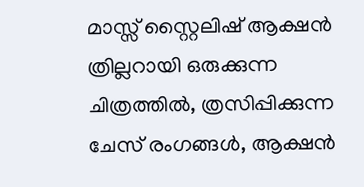മാസ്സ് സ്റ്റൈലിഷ് ആക്ഷൻ ത്രില്ലറായി ഒരുക്കുന്ന ചിത്രത്തിൽ, ത്രസിപ്പിക്കുന്ന ചേസ് രംഗങ്ങൾ, ആക്ഷൻ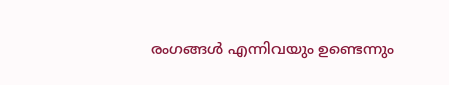രംഗങ്ങൾ എന്നിവയും ഉണ്ടെന്നും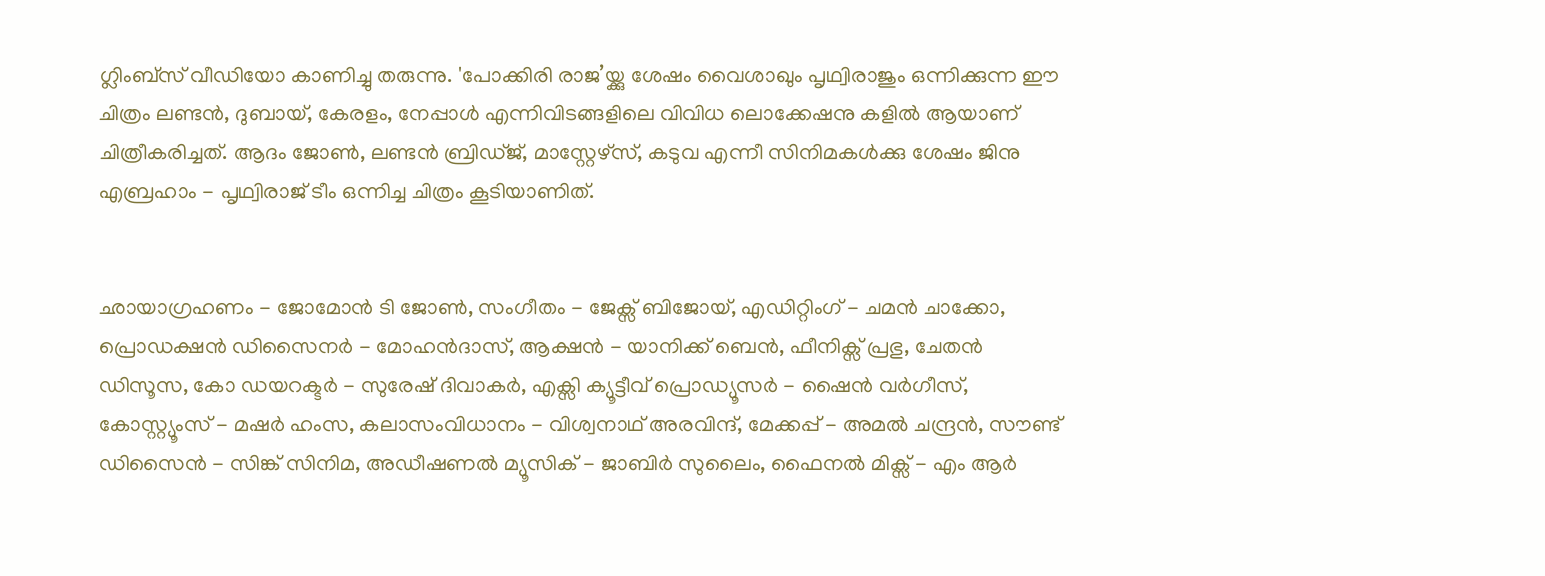ഗ്ലിംബ്സ് വീഡിയോ കാണിച്ചു തരുന്നു. 'പോക്കിരി രാജ’യ്ക്കു ശേഷം വൈശാഖും പൃഥ്വിരാജും ഒന്നിക്കുന്ന ഈ ചിത്രം ലണ്ടൻ, ദുബായ്, കേരളം, നേപ്പാൾ എന്നിവിടങ്ങളിലെ വിവിധ ലൊക്കേഷനു കളിൽ ആയാണ് ചിത്രീകരിച്ചത്. ആദം ജോൺ, ലണ്ടൻ ബ്രിഡ്ജ്, മാസ്റ്റേഴ്സ്, കടുവ എന്നീ സിനിമകൾക്കു ശേഷം ജിനു എബ്രഹാം - പൃഥ്വിരാജ് ടീം ഒന്നിച്ച ചിത്രം കൂടിയാണിത്.


ഛായാഗ്രഹണം - ജോമോൻ ടി ജോൺ, സംഗീതം - ജേക്സ് ബിജോയ്, എഡിറ്റിംഗ് - ചമൻ ചാക്കോ, പ്രൊഡക്ഷൻ ഡിസൈനർ - മോഹൻദാസ്, ആക്ഷൻ - യാനിക്ക് ബെൻ, ഫീനിക്സ് പ്രഭു, ചേതൻ ഡിസൂസ, കോ ഡയറക്ടർ - സുരേഷ് ദിവാകർ, എക്സി ക്യൂട്ടീവ് പ്രൊഡ്യൂസർ - ഷൈൻ വർഗീസ്, കോസ്റ്റ്യൂംസ് - മഷർ ഹംസ, കലാസംവിധാനം - വിശ്വനാഥ് അരവിന്ദ്, മേക്കപ്പ് - അമൽ ചന്ദ്രൻ, സൗണ്ട് ഡിസൈൻ - സിങ്ക് സിനിമ, അഡീഷണൽ മ്യൂസിക് - ജാബിർ സുലൈം, ഫൈനൽ മിക്സ് - എം ആർ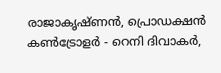രാജാകൃഷ്ണൻ, പ്രൊഡക്ഷൻ കൺട്രോളർ - റെനി ദിവാകർ,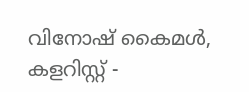വിനോഷ് കൈമൾ, കളറിസ്റ്റ് -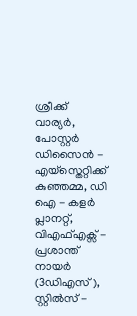ശ്രീക്ക് വാര്യർ, പോസ്റ്റർ ഡിസൈൻ - എയ്സ്തെറ്റിക്ക് കുഞ്ഞമ്മ, ഡി ഐ - കളർ പ്ലാനറ്റ്, വിഎഫ്എക്സ് - പ്രശാന്ത് നായർ (3ഡിഎസ്), സ്റ്റിൽസ് -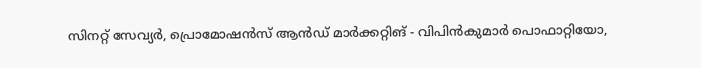സിനറ്റ് സേവ്യർ, പ്രൊമോഷൻസ് ആൻഡ് മാർക്കറ്റിങ് - വിപിൻകുമാർ പൊഫാറ്റിയോ,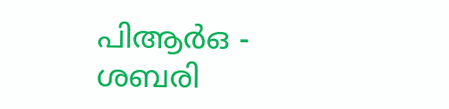പിആർഒ - ശബരി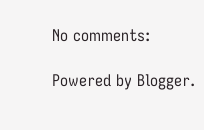No comments:

Powered by Blogger.